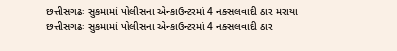છત્તીસગઢઃ સુકમામાં પોલીસના એન્કાઉન્ટરમાં 4 નક્સલવાદી ઠાર મરાયા
છત્તીસગઢઃ સુકમામાં પોલીસના એન્કાઉન્ટરમાં 4 નક્સલવાદી ઠાર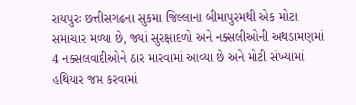રાયપુરઃ છત્તીસગઢના સુકમા જિલ્લાના બીમાપુરમથી એક મોટા સમાચાર મળ્યા છે, જ્યાં સુરક્ષાદળો અને નક્સલીઓની અથડામણમાં 4 નક્સલવાદીઓને ઠાર મારવામાં આવ્યા છે અને મોટી સંખ્યામાં હથિયાર જપ્ત કરવામાં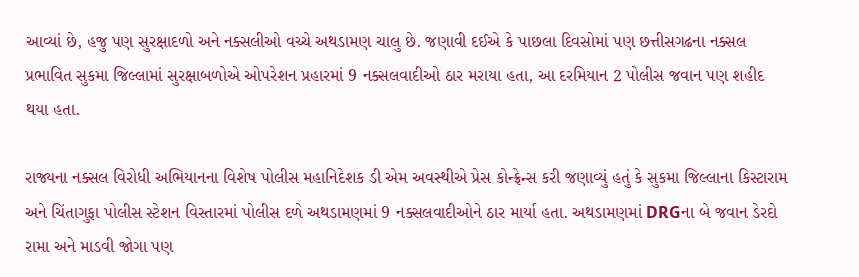આવ્યાં છે, હજુ પણ સુરક્ષાદળો અને નક્સલીઓ વચ્ચે અથડામણ ચાલુ છે. જણાવી દઈએ કે પાછલા દિવસોમાં પણ છત્તીસગઢના નક્સલ પ્રભાવિત સુકમા જિલ્લામાં સુરક્ષાબળોએ ઓપરેશન પ્રહારમાં 9 નક્સલવાદીઓ ઠાર મરાયા હતા, આ દરમિયાન 2 પોલીસ જવાન પણ શહીદ થયા હતા.

રાજ્યના નક્સલ વિરોધી અભિયાનના વિશેષ પોલીસ મહાનિદેશક ડી એમ અવસ્થીએ પ્રેસ કોન્ફ્રેન્સ કરી જણાવ્યું હતું કે સુકમા જિલ્લાના કિસ્ટારામ અને ચિંતાગુફા પોલીસ સ્ટેશન વિસ્તારમાં પોલીસ દળે અથડામણમાં 9 નક્સલવાદીઓને ઠાર માર્યા હતા. અથડામણમાં DRGના બે જવાન ડેરદો રામા અને માડવી જોગા પણ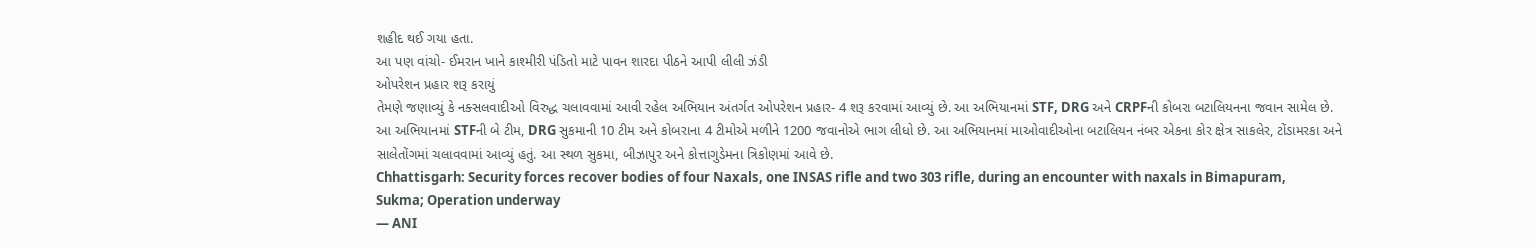શહીદ થઈ ગયા હતા.
આ પણ વાંચો- ઈમરાન ખાને કાશ્મીરી પંડિતો માટે પાવન શારદા પીઠને આપી લીલી ઝંડી
ઓપરેશન પ્રહાર શરૂ કરાયું
તેમણે જણાવ્યું કે નક્સલવાદીઓ વિરુદ્ધ ચલાવવામાં આવી રહેલ અભિયાન અંતર્ગત ઓપરેશન પ્રહાર- 4 શરૂ કરવામાં આવ્યું છે. આ અભિયાનમાં STF, DRG અને CRPFની કોબરા બટાલિયનના જવાન સામેલ છે. આ અભિયાનમાં STFની બે ટીમ, DRG સુકમાની 10 ટીમ અને કોબરાના 4 ટીમોએ મળીને 1200 જવાનોએ ભાગ લીધો છે. આ અભિયાનમાં માઓવાદીઓના બટાલિયન નંબર એકના કોર ક્ષેત્ર સાકલેર, ટોંડામરકા અને સાલેતોંગમાં ચલાવવામાં આવ્યું હતું. આ સ્થળ સુકમા, બીઝાપુર અને કોત્તાગુડેમના ત્રિકોણમાં આવે છે.
Chhattisgarh: Security forces recover bodies of four Naxals, one INSAS rifle and two 303 rifle, during an encounter with naxals in Bimapuram, Sukma; Operation underway
— ANI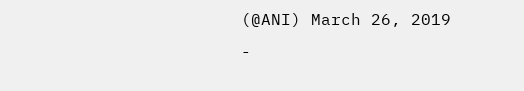(@ANI) March 26, 2019
-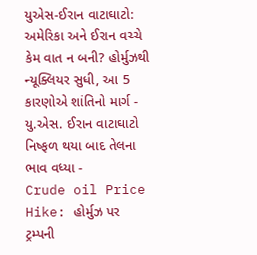યુએસ-ઈરાન વાટાઘાટો: અમેરિકા અને ઈરાન વચ્ચે કેમ વાત ન બની? હોર્મુઝથી ન્યૂક્લિયર સુધી, આ 5 કારણોએ શાંતિનો માર્ગ -
યુ.એસ. ઈરાન વાટાઘાટો નિષ્ફળ થયા બાદ તેલના ભાવ વધ્યા -
Crude oil Price Hike: હોર્મુઝ પર ટ્રમ્પની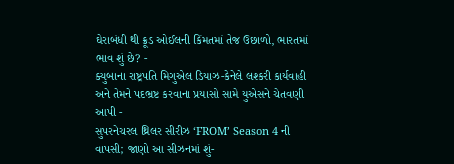ઘેરાબંધી થી ક્રૂડ ઓઈલની કિંમતમાં તેજ ઉછાળો, ભારતમાં ભાવ શું છે? -
ક્યુબાના રાષ્ટ્રપતિ મિગુએલ ડિયાઝ-કેનેલે લશ્કરી કાર્યવાહી અને તેમને પદભ્રષ્ટ કરવાના પ્રયાસો સામે યુએસને ચેતવણી આપી -
સુપરનેચરલ થ્રિલર સીરીઝ ‘FROM’ Season 4 ની વાપસી; જાણો આ સીઝનમાં શું-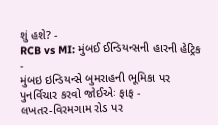શું હશે? -
RCB vs MI: મુંબઈ ઈન્ડિયન્સની હારની હેટ્રિક -
મુંબઇ ઇન્ડિયન્સે બુમરાહની ભૂમિકા પર પુનર્વિચાર કરવો જોઈએઃ ફાફ -
લખતર-વિરમગામ રોડ પર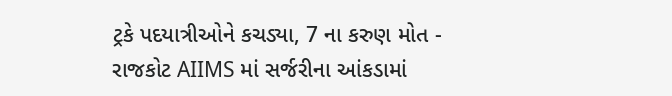ટ્રકે પદયાત્રીઓને કચડ્યા, 7 ના કરુણ મોત -
રાજકોટ AIIMS માં સર્જરીના આંકડામાં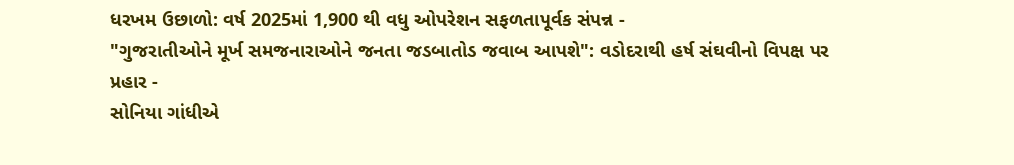ધરખમ ઉછાળો: વર્ષ 2025માં 1,900 થી વધુ ઓપરેશન સફળતાપૂર્વક સંપન્ન -
"ગુજરાતીઓને મૂર્ખ સમજનારાઓને જનતા જડબાતોડ જવાબ આપશે": વડોદરાથી હર્ષ સંઘવીનો વિપક્ષ પર પ્રહાર -
સોનિયા ગાંધીએ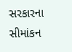સરકારના સીમાંકન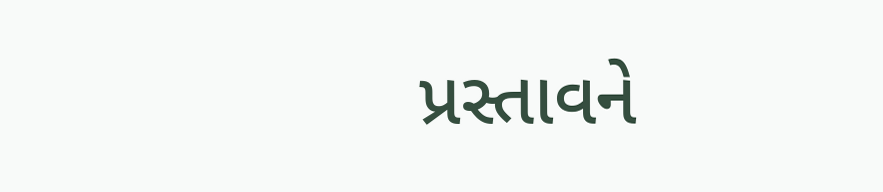પ્રસ્તાવને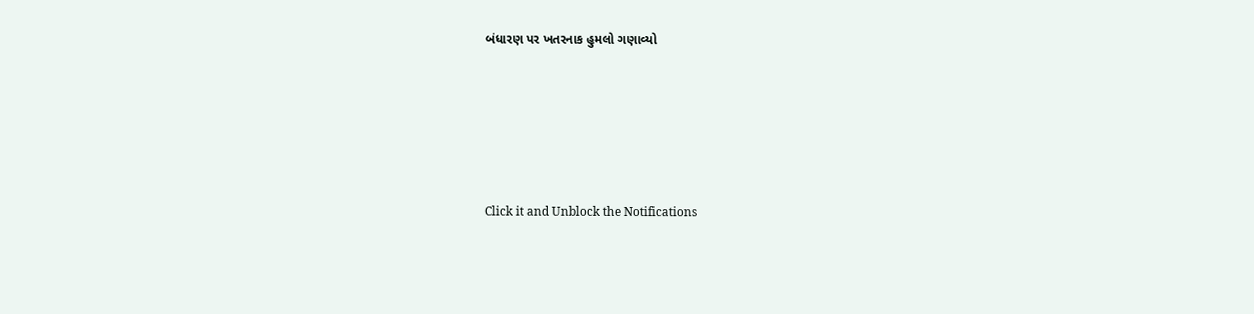બંધારણ પર ખતરનાક હુમલો ગણાવ્યો





Click it and Unblock the Notifications